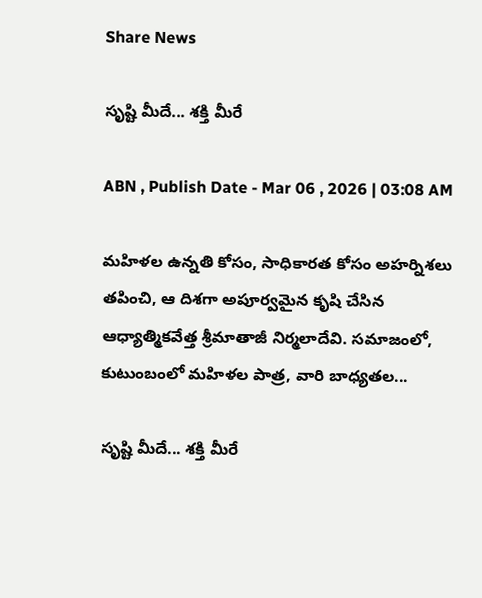Share News

సృష్టి మీదే... శక్తి మీరే

ABN , Publish Date - Mar 06 , 2026 | 03:08 AM

మహిళల ఉన్నతి కోసం, సాధికారత కోసం అహర్నిశలు తపించి, ఆ దిశగా అపూర్వమైన కృషి చేసిన ఆధ్యాత్మికవేత్త శ్రీమాతాజీ నిర్మలాదేవి. సమాజంలో, కుటుంబంలో మహిళల పాత్ర, వారి బాధ్యతల...

సృష్టి మీదే... శక్తి మీరే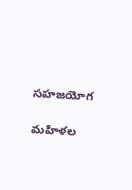సహజయోగ

మహిళల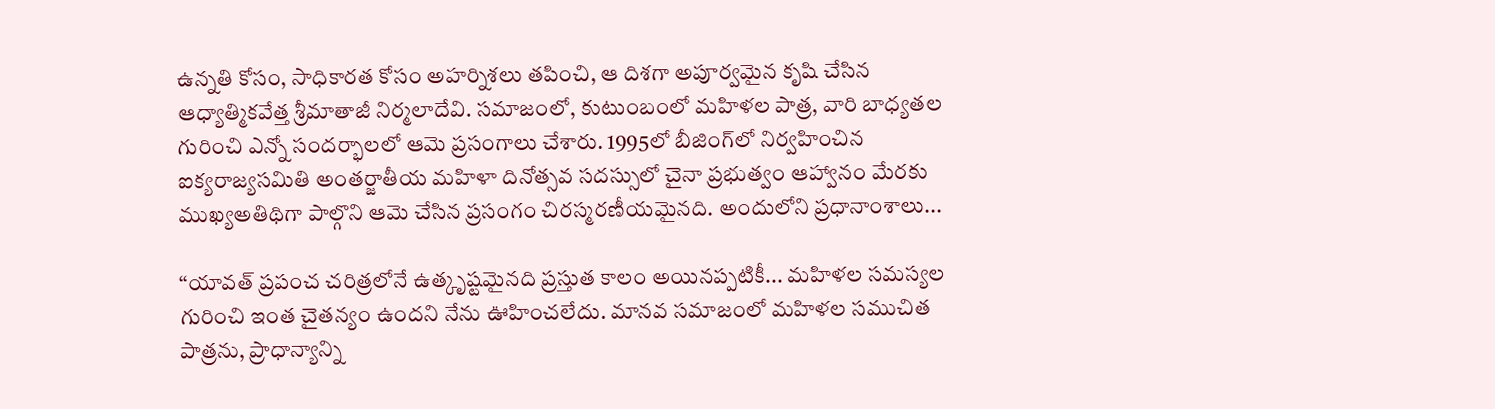ఉన్నతి కోసం, సాధికారత కోసం అహర్నిశలు తపించి, ఆ దిశగా అపూర్వమైన కృషి చేసిన ఆధ్యాత్మికవేత్త శ్రీమాతాజీ నిర్మలాదేవి. సమాజంలో, కుటుంబంలో మహిళల పాత్ర, వారి బాధ్యతల గురించి ఎన్నో సందర్భాలలో ఆమె ప్రసంగాలు చేశారు. 1995లో బీజింగ్‌లో నిర్వహించిన ఐక్యరాజ్యసమితి అంతర్జాతీయ మహిళా దినోత్సవ సదస్సులో చైనా ప్రభుత్వం ఆహ్వానం మేరకు ముఖ్యఅతిథిగా పాల్గొని ఆమె చేసిన ప్రసంగం చిరస్మరణీయమైనది. అందులోని ప్రధానాంశాలు...

‘‘యావత్‌ ప్రపంచ చరిత్రలోనే ఉత్కృష్టమైనది ప్రస్తుత కాలం అయినప్పటికీ... మహిళల సమస్యల గురించి ఇంత చైతన్యం ఉందని నేను ఊహించలేదు. మానవ సమాజంలో మహిళల సముచిత పాత్రను, ప్రాధాన్యాన్ని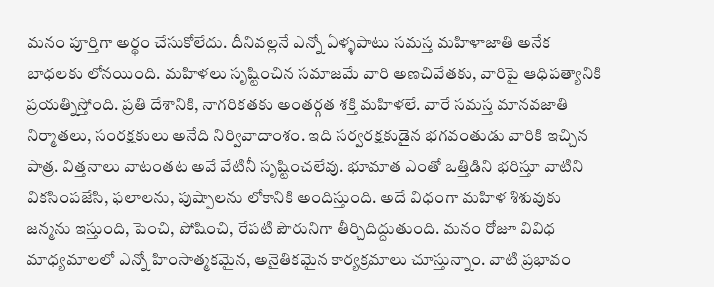మనం పూర్తిగా అర్థం చేసుకోలేదు. దీనివల్లనే ఎన్నో ఏళ్ళపాటు సమస్త మహిళాజాతి అనేక బాధలకు లోనయింది. మహిళలు సృష్టించిన సమాజమే వారి అణచివేతకు, వారిపై ఆధిపత్యానికి ప్రయత్నిస్తోంది. ప్రతి దేశానికి, నాగరికతకు అంతర్గత శక్తి మహిళలే. వారే సమస్త మానవజాతి నిర్మాతలు, సంరక్షకులు అనేది నిర్వివాదాంశం. ఇది సర్వరక్షకుడైన భగవంతుడు వారికి ఇచ్చిన పాత్ర. విత్తనాలు వాటంతట అవే వేటినీ సృష్టించలేవు. భూమాత ఎంతో ఒత్తిడిని భరిస్తూ వాటిని వికసింపజేసి, ఫలాలను, పుష్పాలను లోకానికి అందిస్తుంది. అదే విధంగా మహిళ శిశువుకు జన్మను ఇస్తుంది, పెంచి, పోషించి, రేపటి పౌరునిగా తీర్చిదిద్దుతుంది. మనం రోజూ వివిధ మాధ్యమాలలో ఎన్నో హింసాత్మకమైన, అనైతికమైన కార్యక్రమాలు చూస్తున్నాం. వాటి ప్రభావం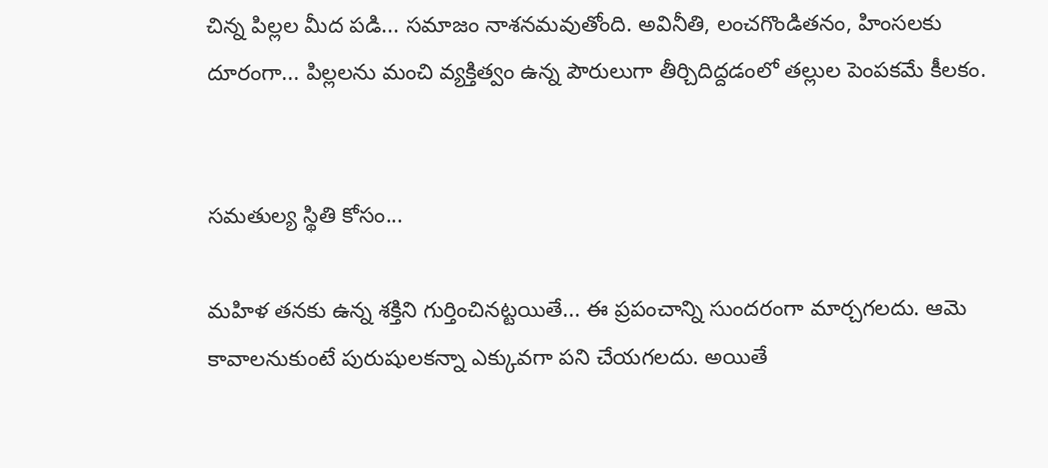చిన్న పిల్లల మీద పడి... సమాజం నాశనమవుతోంది. అవినీతి, లంచగొండితనం, హింసలకు దూరంగా... పిల్లలను మంచి వ్యక్తిత్వం ఉన్న పౌరులుగా తీర్చిదిద్దడంలో తల్లుల పెంపకమే కీలకం.


సమతుల్య స్థితి కోసం...

మహిళ తనకు ఉన్న శక్తిని గుర్తించినట్టయితే... ఈ ప్రపంచాన్ని సుందరంగా మార్చగలదు. ఆమె కావాలనుకుంటే పురుషులకన్నా ఎక్కువగా పని చేయగలదు. అయితే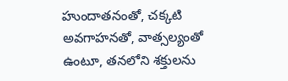హుందాతనంతో, చక్కటి అవగాహనతో, వాత్సల్యంతో ఉంటూ, తనలోని శక్తులను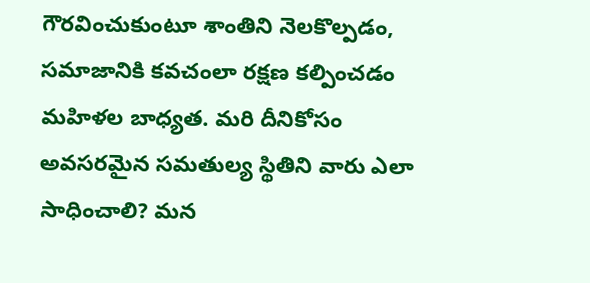గౌరవించుకుంటూ శాంతిని నెలకొల్పడం, సమాజానికి కవచంలా రక్షణ కల్పించడం మహిళల బాధ్యత. మరి దీనికోసం అవసరమైన సమతుల్య స్థితిని వారు ఎలా సాధించాలి? మన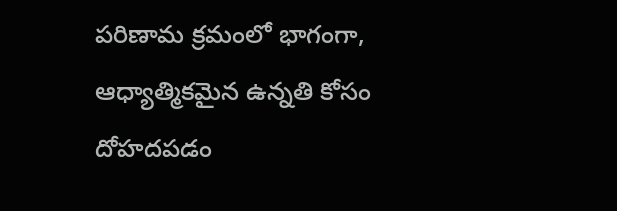పరిణామ క్రమంలో భాగంగా, ఆధ్యాత్మికమైన ఉన్నతి కోసం దోహదపడం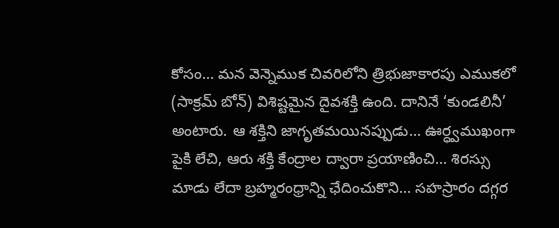కోసం... మన వెన్నెముక చివరిలోని త్రిభుజాకారపు ఎముకలో (సాక్రమ్‌ బోన్‌) విశిష్టమైన దైవశక్తి ఉంది. దానినే ‘కుండలినీ’ అంటారు. ఆ శక్తిని జాగృతమయినప్పుడు... ఊర్ధ్వముఖంగా పైకి లేచి, ఆరు శక్తి కేంద్రాల ద్వారా ప్రయాణించి... శిరస్సు మాడు లేదా బ్రహ్మరంధ్రాన్ని ఛేదించుకొని... సహస్రారం దగ్గర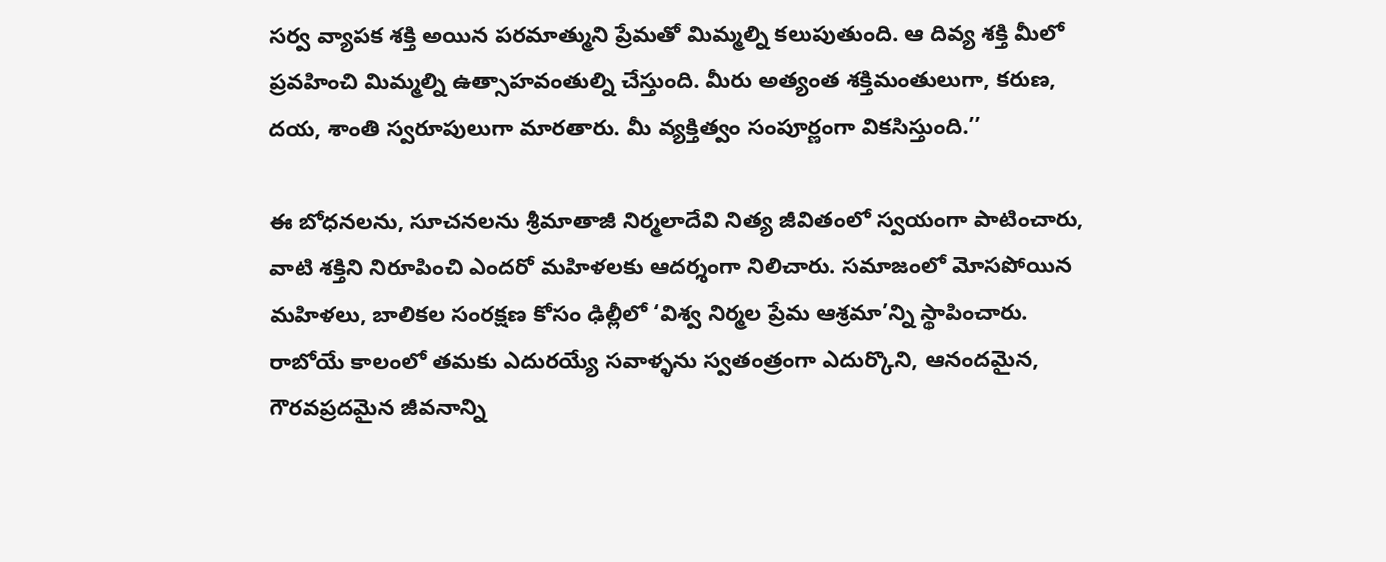సర్వ వ్యాపక శక్తి అయిన పరమాత్ముని ప్రేమతో మిమ్మల్ని కలుపుతుంది. ఆ దివ్య శక్తి మీలో ప్రవహించి మిమ్మల్ని ఉత్సాహవంతుల్ని చేస్తుంది. మీరు అత్యంత శక్తిమంతులుగా, కరుణ, దయ, శాంతి స్వరూపులుగా మారతారు. మీ వ్యక్తిత్వం సంపూర్ణంగా వికసిస్తుంది.’’

ఈ బోధనలను, సూచనలను శ్రీమాతాజీ నిర్మలాదేవి నిత్య జీవితంలో స్వయంగా పాటించారు, వాటి శక్తిని నిరూపించి ఎందరో మహిళలకు ఆదర్శంగా నిలిచారు. సమాజంలో మోసపోయిన మహిళలు, బాలికల సంరక్షణ కోసం ఢిల్లీలో ‘విశ్వ నిర్మల ప్రేమ ఆశ్రమా’న్ని స్థాపించారు. రాబోయే కాలంలో తమకు ఎదురయ్యే సవాళ్ళను స్వతంత్రంగా ఎదుర్కొని, ఆనందమైన, గౌరవప్రదమైన జీవనాన్ని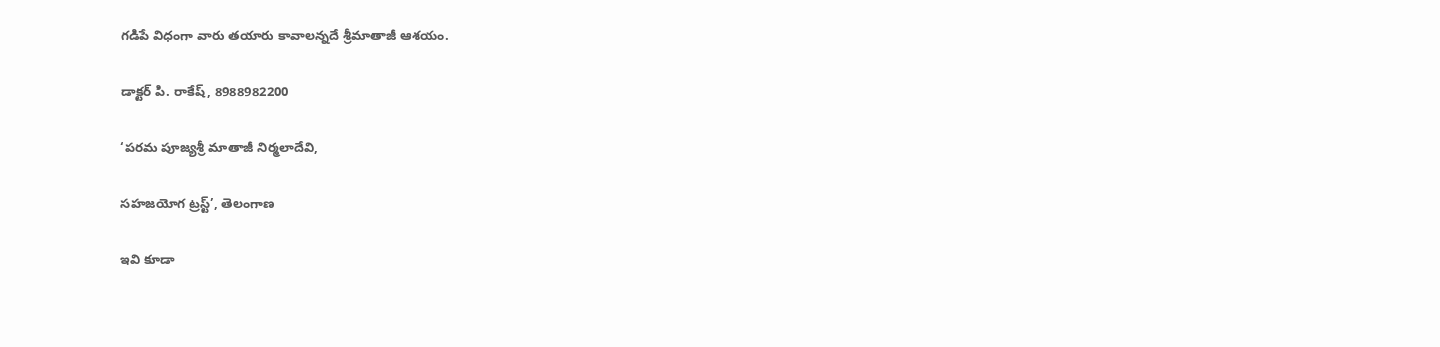గడిపే విధంగా వారు తయారు కావాలన్నదే శ్రీమాతాజీ ఆశయం.

డాక్టర్‌ పి. రాకేష్‌, 8988982200

‘పరమ పూజ్యశ్రీ మాతాజీ నిర్మలాదేవి,

సహజయోగ ట్రస్ట్‌’, తెలంగాణ

ఇవి కూడా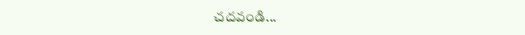చదవండి...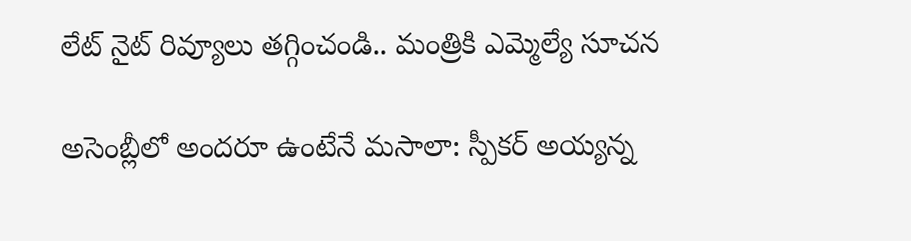లేట్‌ నైట్ రివ్యూలు తగ్గించండి.. మంత్రికి ఎమ్మెల్యే సూచన

అసెంబ్లీలో అందరూ ఉంటేనే మసాలా: స్పీకర్ అయ్యన్న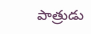పాత్రుడు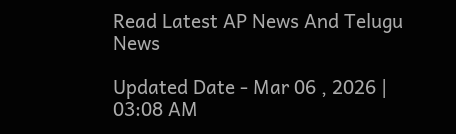Read Latest AP News And Telugu News

Updated Date - Mar 06 , 2026 | 03:08 AM